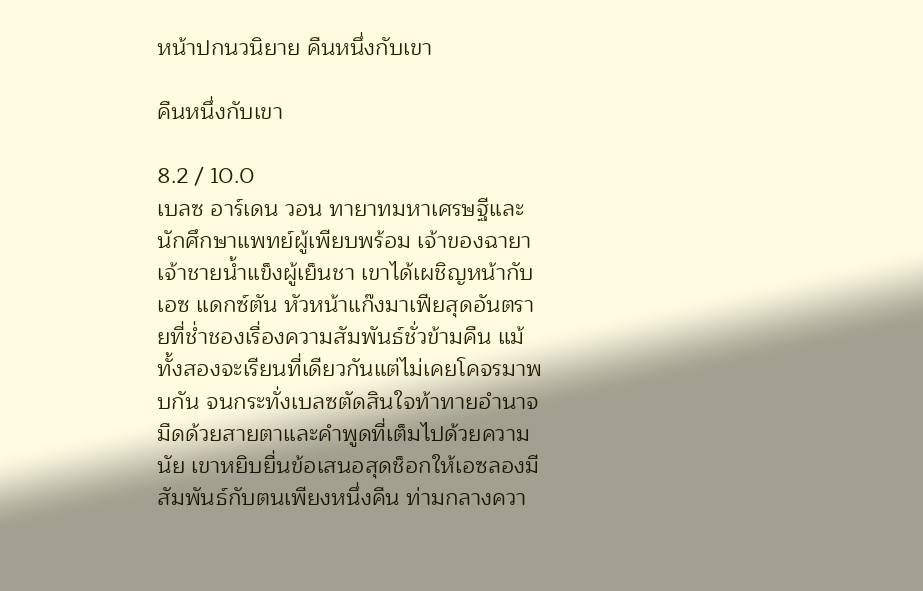หน้าปกนวนิยาย คืนหนึ่งกับเขา

คืนหนึ่งกับเขา

8.2 / 10.0
เบลซ อาร์เดน วอน ทายาทมหาเศรษฐีและนักศึกษาแพทย์ผู้เพียบพร้อม เจ้าของฉายาเจ้าชายน้ำแข็งผู้เย็นชา เขาได้เผชิญหน้ากับ เอซ แดกซ์ตัน หัวหน้าแก๊งมาเฟียสุดอันตรายที่ช่ำชองเรื่องความสัมพันธ์ชั่วข้ามคืน แม้ทั้งสองจะเรียนที่เดียวกันแต่ไม่เคยโคจรมาพบกัน จนกระทั่งเบลซตัดสินใจท้าทายอำนาจมืดด้วยสายตาและคำพูดที่เต็มไปด้วยความนัย เขาหยิบยื่นข้อเสนอสุดช็อกให้เอซลองมีสัมพันธ์กับตนเพียงหนึ่งคืน ท่ามกลางควา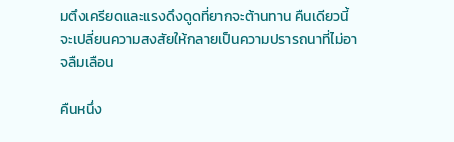มตึงเครียดและแรงดึงดูดที่ยากจะต้านทาน คืนเดียวนี้จะเปลี่ยนความสงสัยให้กลายเป็นความปรารถนาที่ไม่อาจลืมเลือน

คืนหนึ่ง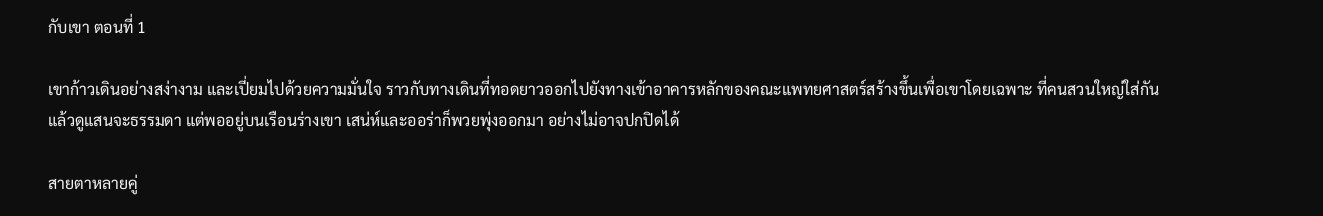กับเขา ตอนที่ 1

เขาก้าวเดินอย่างสง่างาม และเปี่ยมไปด้วยความมั่นใจ ราวกับทางเดินที่ทอดยาวออกไปยังทางเข้าอาคารหลักของคณะแพทยศาสตร์สร้างขึ้นเพื่อเขาโดยเฉพาะ ที่คนสวนใหญ่ใส่กันแล้วดูแสนจะธรรมดา แต่พออยู่บนเรือนร่างเขา เสน่ห์และออร่าก็พวยพุ่งออกมา อย่างไม่อาจปกปิดได้

สายตาหลายคู่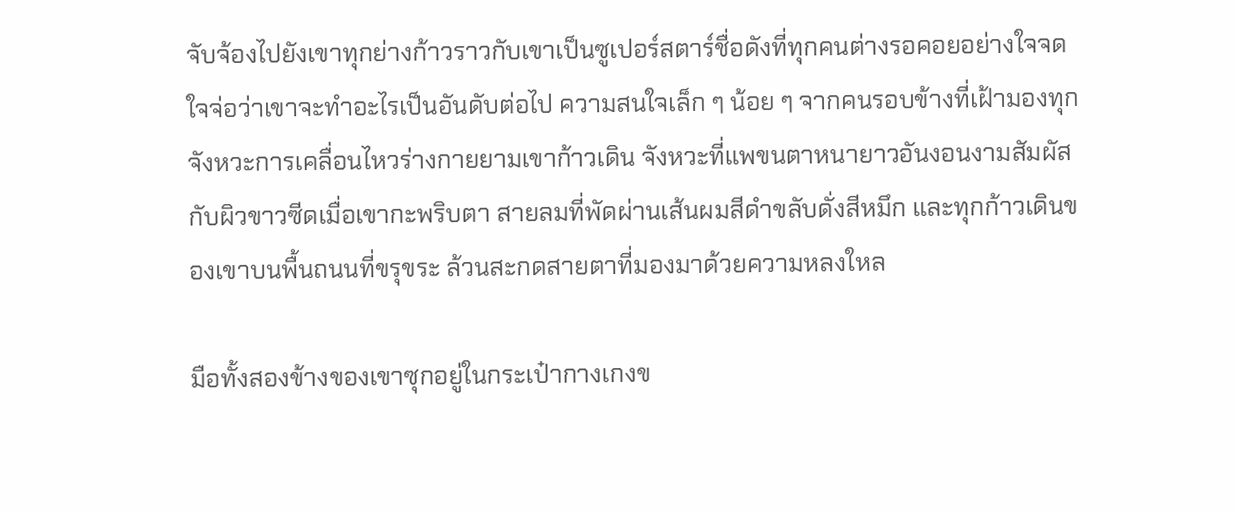จับจ้องไปยังเขาทุกย่างก้าวราวกับเขาเป็นซูเปอร์สตาร์ชื่อดังที่ทุกคนต่างรอคอยอย่างใจจดใจจ่อว่าเขาจะทำอะไรเป็นอันดับต่อไป ความสนใจเล็ก ๆ น้อย ๆ จากคนรอบข้างที่เฝ้ามองทุกจังหวะการเคลื่อนไหวร่างกายยามเขาก้าวเดิน จังหวะที่แพขนตาหนายาวอันงอนงามสัมผัสกับผิวขาวซีดเมื่อเขากะพริบตา สายลมที่พัดผ่านเส้นผมสีดำขลับดั่งสีหมึก และทุกก้าวเดินของเขาบนพื้นถนนที่ขรุขระ ล้วนสะกดสายตาที่มองมาด้วยความหลงใหล

มือทั้งสองข้างของเขาซุกอยู่ในกระเป๋ากางเกงข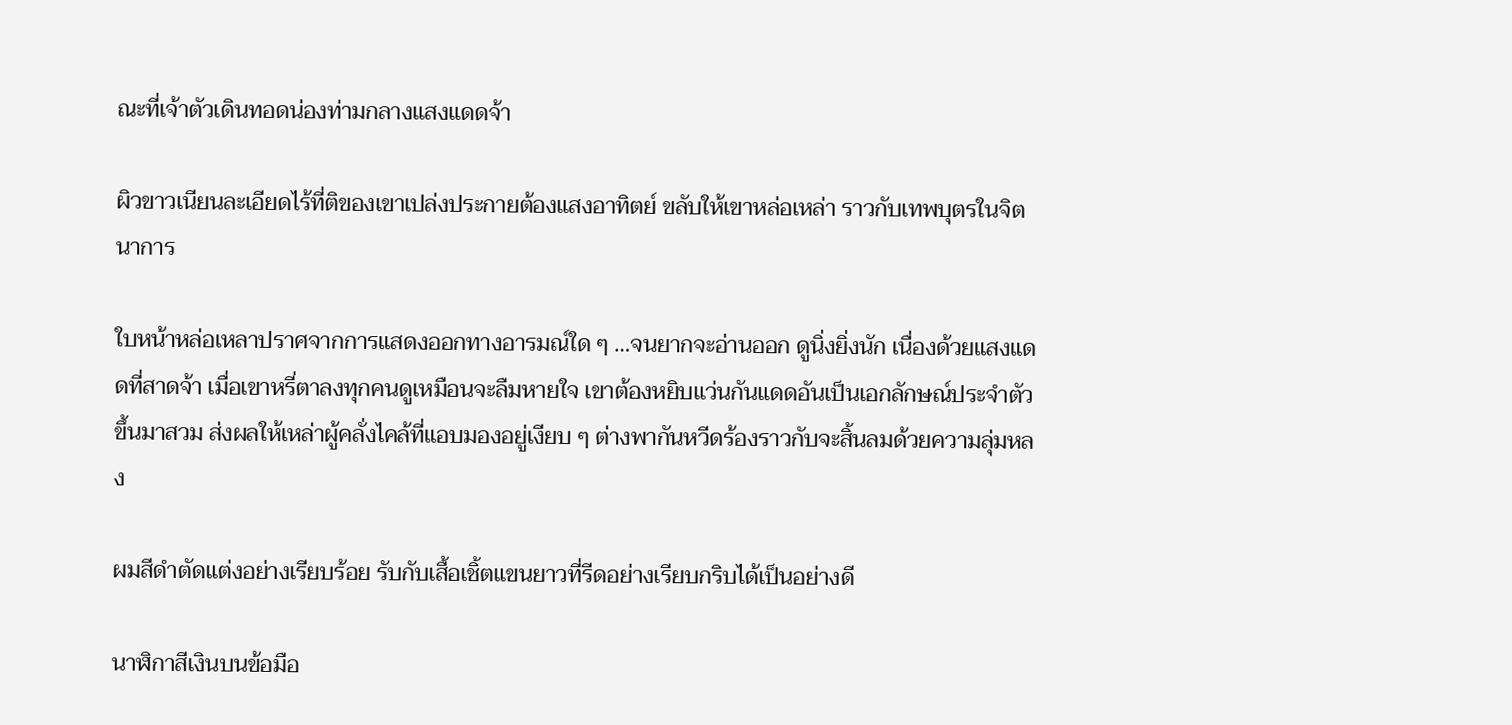ณะที่เจ้าตัวเดินทอดน่องท่ามกลางแสงแดดจ้า

ผิวขาวเนียนละเอียดไร้ที่ติของเขาเปล่งประกายต้องแสงอาทิตย์ ขลับให้เขาหล่อเหล่า ราวกับเทพบุตรในจิตนาการ

ใบหน้าหล่อเหลาปราศจากการแสดงออกทางอารมณ์ใด ๆ …จนยากจะอ่านออก ดูนิ่งยิ่งนัก เนื่องด้วยแสงแดดที่สาดจ้า เมื่อเขาหรี่ตาลงทุกคนดูเหมือนจะลืมหายใจ เขาต้องหยิบแว่นกันแดดอันเป็นเอกลักษณ์ประจำตัวขึ้นมาสวม ส่งผลให้เหล่าผู้คลั่งไคล้ที่แอบมองอยู่เงียบ ๆ ต่างพากันหวีดร้องราวกับจะสิ้นลมด้วยความลุ่มหลง

ผมสีดำตัดแต่งอย่างเรียบร้อย รับกับเสื้อเชิ้ตแขนยาวที่รีดอย่างเรียบกริบได้เป็นอย่างดี

นาฬิกาสีเงินบนข้อมือ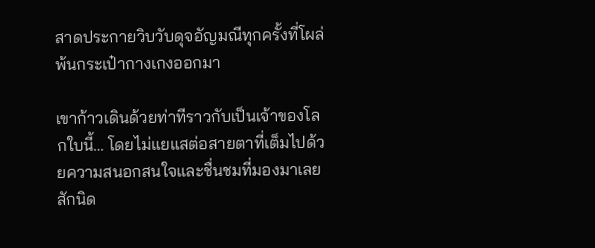สาดประกายวิบวับดุจอัญมณีทุกครั้งที่โผล่พ้นกระเป๋ากางเกงออกมา

เขาก้าวเดินด้วยท่าทีราวกับเป็นเจ้าของโลกใบนี้… โดยไม่แยแสต่อสายตาที่เต็มไปด้วยความสนอกสนใจและชื่นชมที่มองมาเลยสักนิด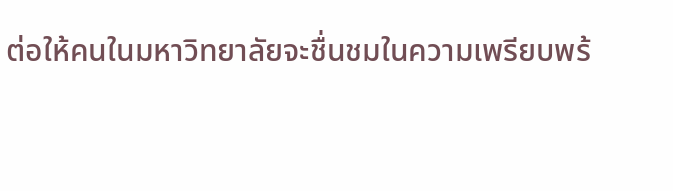ต่อให้คนในมหาวิทยาลัยจะชื่นชมในความเพรียบพร้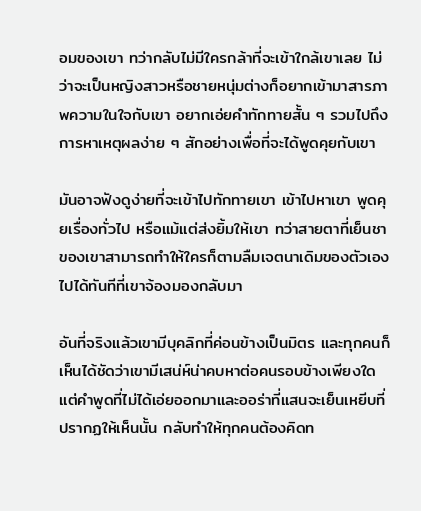อมของเขา ทว่ากลับไม่มีใครกล้าที่จะเข้าใกล้เขาเลย ไม่ว่าจะเป็นหญิงสาวหรือชายหนุ่มต่างก็อยากเข้ามาสารภาพความในใจกับเขา อยากเอ่ยคำทักทายสั้น ๆ รวมไปถึงการหาเหตุผลง่าย ๆ สักอย่างเพื่อที่จะได้พูดคุยกับเขา

มันอาจฟังดูง่ายที่จะเข้าไปทักทายเขา เข้าไปหาเขา พูดคุยเรื่องทั่วไป หรือแม้แต่ส่งยิ้มให้เขา ทว่าสายตาที่เย็นชาของเขาสามารถทำให้ใครก็ตามลืมเจตนาเดิมของตัวเองไปได้ทันทีที่เขาจ้องมองกลับมา

อันที่จริงแล้วเขามีบุคลิกที่ค่อนข้างเป็นมิตร และทุกคนก็เห็นได้ชัดว่าเขามีเสน่ห์น่าคบหาต่อคนรอบข้างเพียงใด แต่คำพูดที่ไม่ได้เอ่ยออกมาและออร่าที่แสนจะเย็นเหยีบที่ปรากฏให้เห็นนั้น กลับทำให้ทุกคนต้องคิดท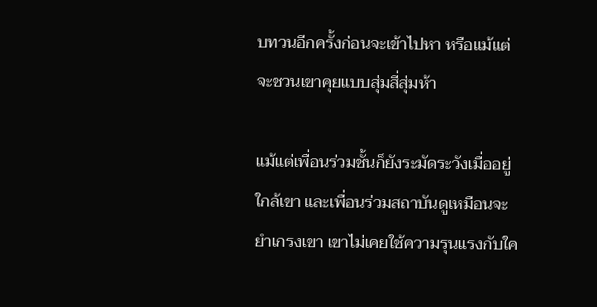บทวนอีกครั้งก่อนจะเข้าไปหา หรือแม้แต่จะชวนเขาคุยแบบสุ่มสี่สุ่มห้า

แม้แต่เพื่อนร่วมชั้นก็ยังระมัดระวังเมื่ออยู่ใกล้เขา และเพื่อนร่วมสถาบันดูเหมือนจะยำเกรงเขา เขาไม่เคยใช้ความรุนแรงกับใค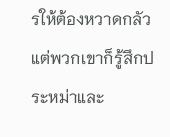รให้ต้องหวาดกลัว แต่พวกเขาก็รู้สึกประหม่าและ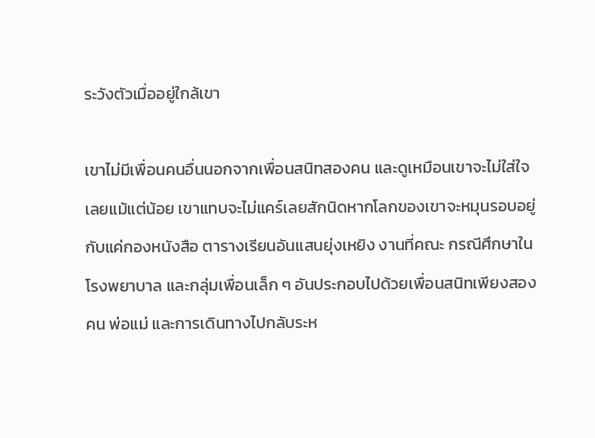ระวังตัวเมื่ออยู่ใกล้เขา

เขาไม่มีเพื่อนคนอื่นนอกจากเพื่อนสนิทสองคน และดูเหมือนเขาจะไม่ใส่ใจเลยแม้แต่น้อย เขาแทบจะไม่แคร์เลยสักนิดหากโลกของเขาจะหมุนรอบอยู่กับแค่กองหนังสือ ตารางเรียนอันแสนยุ่งเหยิง งานที่คณะ กรณีศึกษาในโรงพยาบาล และกลุ่มเพื่อนเล็ก ๆ อันประกอบไปด้วยเพื่อนสนิทเพียงสองคน พ่อแม่ และการเดินทางไปกลับระห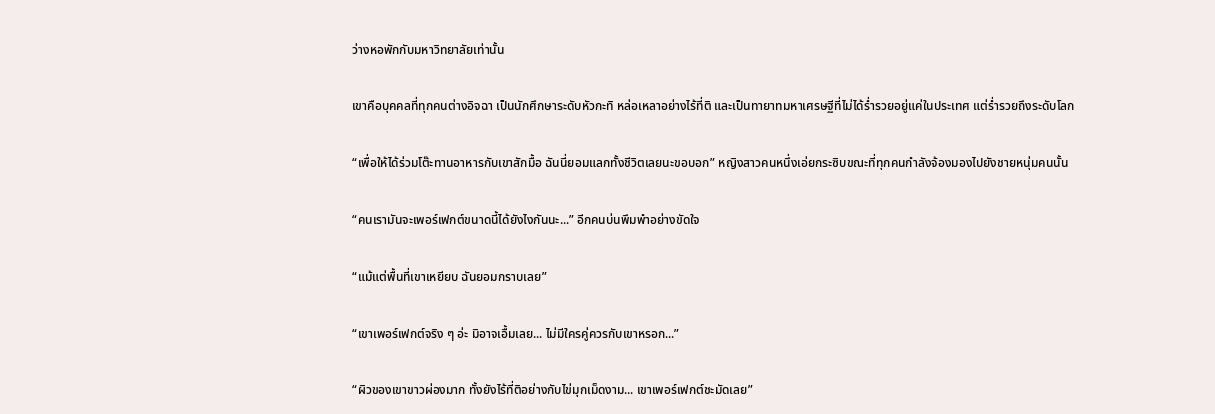ว่างหอพักกับมหาวิทยาลัยเท่านั้น

เขาคือบุคคลที่ทุกคนต่างอิจฉา เป็นนักศึกษาระดับหัวกะทิ หล่อเหลาอย่างไร้ที่ติ และเป็นทายาทมหาเศรษฐีที่ไม่ได้ร่ำรวยอยู่แค่ในประเทศ แต่ร่ำรวยถึงระดับโลก

“เพื่อให้ได้ร่วมโต๊ะทานอาหารกับเขาสักมื้อ ฉันนี่ยอมแลกทั้งชีวิตเลยนะขอบอก” หญิงสาวคนหนึ่งเอ่ยกระซิบขณะที่ทุกคนกำลังจ้องมองไปยังชายหนุ่มคนนั้น

“คนเรามันจะเพอร์เฟกต์ขนาดนี้ได้ยังไงกันนะ...” อีกคนบ่นพึมพำอย่างขัดใจ

“แม้แต่พื้นที่เขาเหยียบ ฉันยอมกราบเลย”

“เขาเพอร์เฟกต์จริง ๆ อ่ะ มิอาจเอื้มเลย... ไม่มีใครคู่ควรกับเขาหรอก...”

“ผิวของเขาขาวผ่องมาก ทั้งยังไร้ที่ติอย่างกับไข่มุกเม็ดงาม... เขาเพอร์เฟกต์ชะมัดเลย”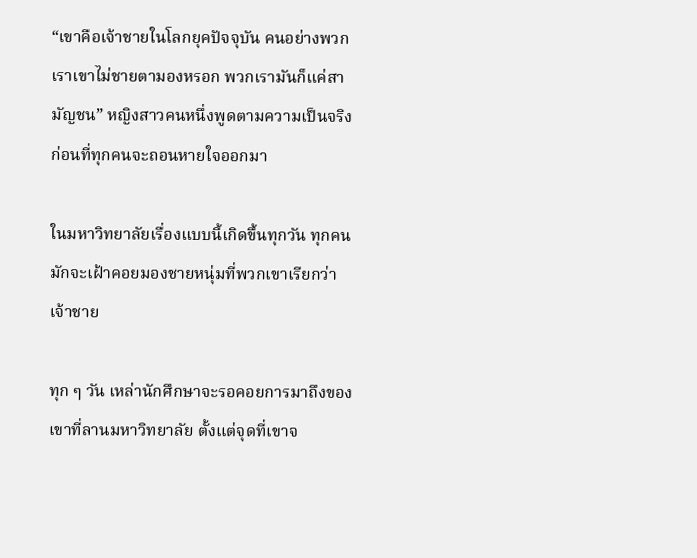“เขาคือเจ้าชายในโลกยุคปัจจุบัน คนอย่างพวกเราเขาไม่ชายตามองหรอก พวกเรามันก็แค่สามัญชน” หญิงสาวคนหนึ่งพูดตามความเป็นจริง ก่อนที่ทุกคนจะถอนหายใจออกมา

ในมหาวิทยาลัยเรื่องแบบนี้เกิดขึ้นทุกวัน ทุกคนมักจะเฝ้าคอยมองชายหนุ่มที่พวกเขาเรียกว่าเจ้าชาย

ทุก ๆ วัน เหล่านักศึกษาจะรอคอยการมาถึงของเขาที่ลานมหาวิทยาลัย ตั้งแต่จุดที่เขาจ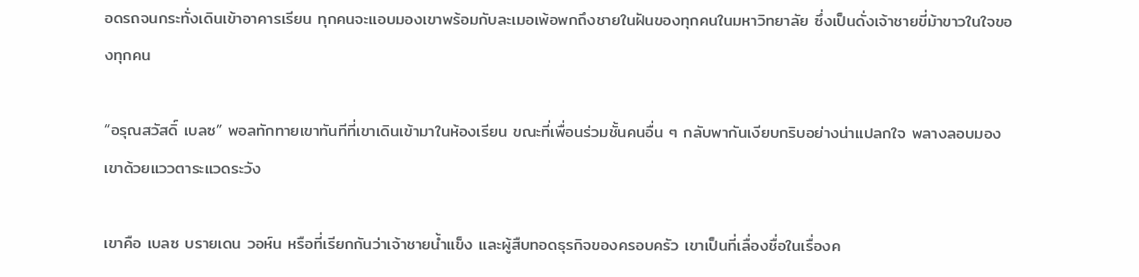อดรถจนกระทั่งเดินเข้าอาคารเรียน ทุกคนจะแอบมองเขาพร้อมกับละเมอเพ้อพกถึงชายในฝันของทุกคนในมหาวิทยาลัย ซึ่งเป็นดั่งเจ้าชายขี่ม้าขาวในใจของทุกคน

“อรุณสวัสดิ์ เบลซ” พอลทักทายเขาทันทีที่เขาเดินเข้ามาในห้องเรียน ขณะที่เพื่อนร่วมชั้นคนอื่น ๆ กลับพากันเงียบกริบอย่างน่าแปลกใจ พลางลอบมองเขาด้วยแววตาระแวดระวัง

เขาคือ เบลซ บรายเดน วอห์น หรือที่เรียกกันว่าเจ้าชายน้ำแข็ง และผู้สืบทอดธุรกิจของครอบครัว เขาเป็นที่เลื่องชื่อในเรื่องค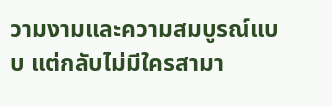วามงามและความสมบูรณ์แบบ แต่กลับไม่มีใครสามา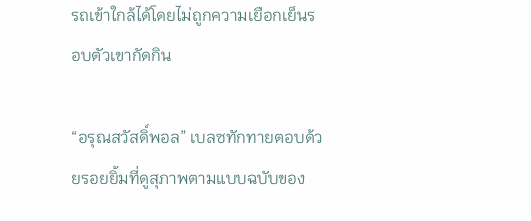รถเข้าใกล้ได้โดยไม่ถูกความเยือกเย็นรอบตัวเขากัดกิน

“อรุณสวัสดิ์พอล” เบลซทักทายตอบด้วยรอยยิ้มที่ดูสุภาพตามแบบฉบับของ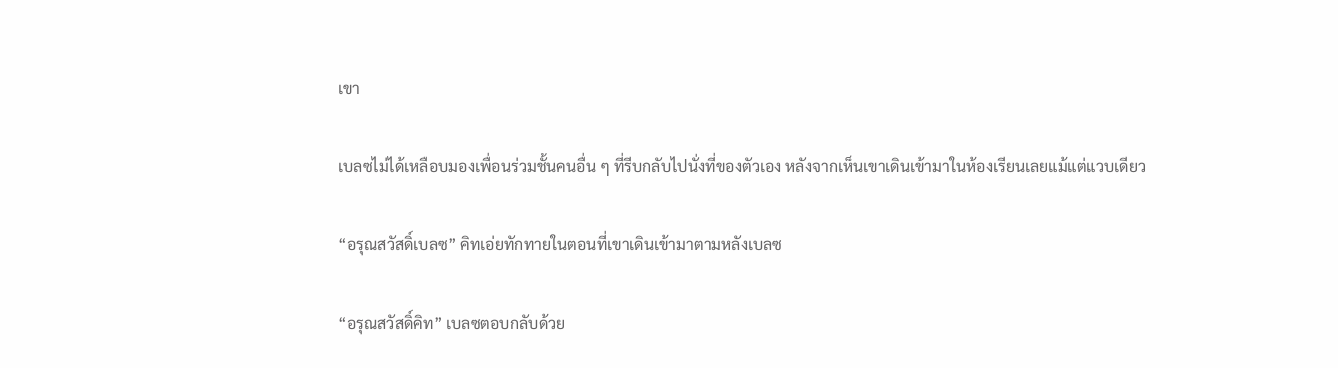เขา

เบลซไม่ได้เหลือบมองเพื่อนร่วมชั้นคนอื่น ๆ ที่รีบกลับไปนั่งที่ของตัวเอง หลังจากเห็นเขาเดินเข้ามาในห้องเรียนเลยแม้แต่แวบเดียว

“อรุณสวัสดิ์เบลซ” คิทเอ่ยทักทายในตอนที่เขาเดินเข้ามาตามหลังเบลซ

“อรุณสวัสดิ์คิท” เบลซตอบกลับด้วย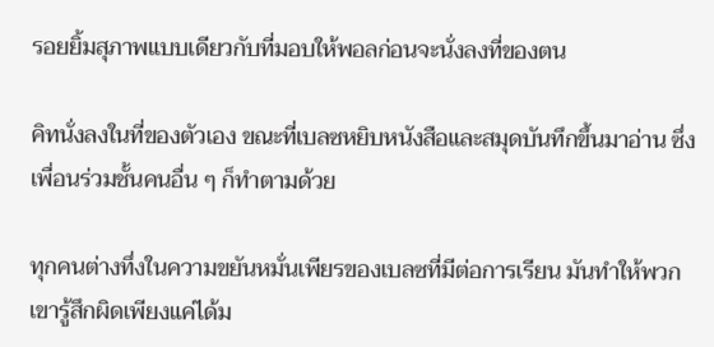รอยยิ้มสุภาพแบบเดียวกับที่มอบให้พอลก่อนจะนั่งลงที่ของตน

คิทนั่งลงในที่ของตัวเอง ขณะที่เบลซหยิบหนังสือและสมุดบันทึกขึ้นมาอ่าน ซึ่งเพื่อนร่วมชั้นคนอื่น ๆ ก็ทำตามด้วย

ทุกคนต่างทึ่งในความขยันหมั่นเพียรของเบลซที่มีต่อการเรียน มันทำให้พวกเขารู้สึกผิดเพียงแค่ได้ม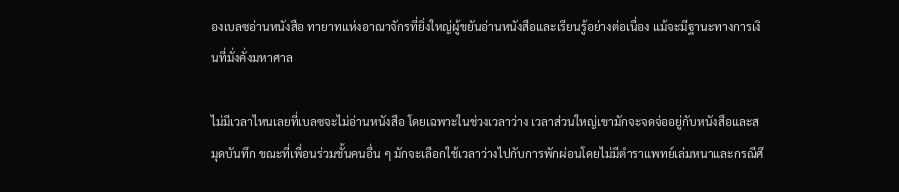องเบลซอ่านหนังสือ ทายาทแห่งอาณาจักรที่ยิ่งใหญ่ผู้ขยันอ่านหนังสือและเรียนรู้อย่างต่อเนื่อง แม้จะมีฐานะทางการเงินที่มั่งคั่งมหาศาล

ไม่มีเวลาไหนเลยที่เบลซจะไม่อ่านหนังสือ โดยเฉพาะในช่วงเวลาว่าง เวลาส่วนใหญ่เขามักจะจดจ่ออยู่กับหนังสือและสมุดบันทึก ขณะที่เพื่อนร่วมชั้นคนอื่น ๆ มักจะเลือกใช้เวลาว่างไปกับการพักผ่อนโดยไม่มีตำราแพทย์เล่มหนาและกรณีศึ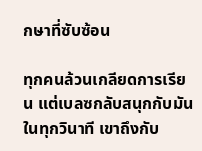กษาที่ซับซ้อน

ทุกคนล้วนเกลียดการเรียน แต่เบลซกลับสนุกกับมันในทุกวินาที เขาถึงกับ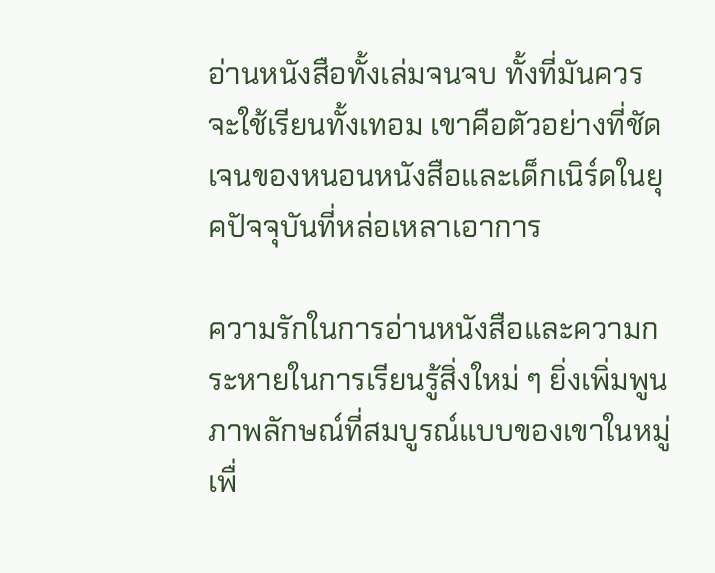อ่านหนังสือทั้งเล่มจนจบ ทั้งที่มันควรจะใช้เรียนทั้งเทอม เขาคือตัวอย่างที่ชัดเจนของหนอนหนังสือและเด็กเนิร์ดในยุคปัจจุบันที่หล่อเหลาเอาการ

ความรักในการอ่านหนังสือและความกระหายในการเรียนรู้สิ่งใหม่ ๆ ยิ่งเพิ่มพูนภาพลักษณ์ที่สมบูรณ์แบบของเขาในหมู่เพื่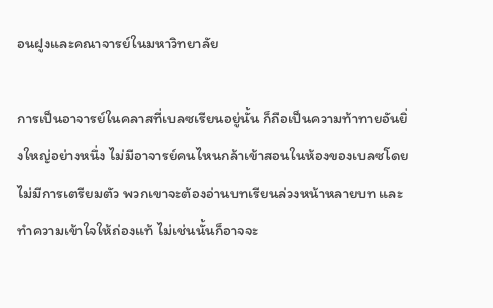อนฝูงและคณาจารย์ในมหาวิทยาลัย

การเป็นอาจารย์ในคลาสที่เบลซเรียนอยู่นั้น ก็ถือเป็นความท้าทายอันยิ่งใหญ่อย่างหนึ่ง ไม่มีอาจารย์คนไหนกล้าเข้าสอนในห้องของเบลซโดยไม่มีการเตรียมตัว พวกเขาจะต้องอ่านบทเรียนล่วงหน้าหลายบท และทำความเข้าใจให้ถ่องแท้ ไม่เช่นนั้นก็อาจจะ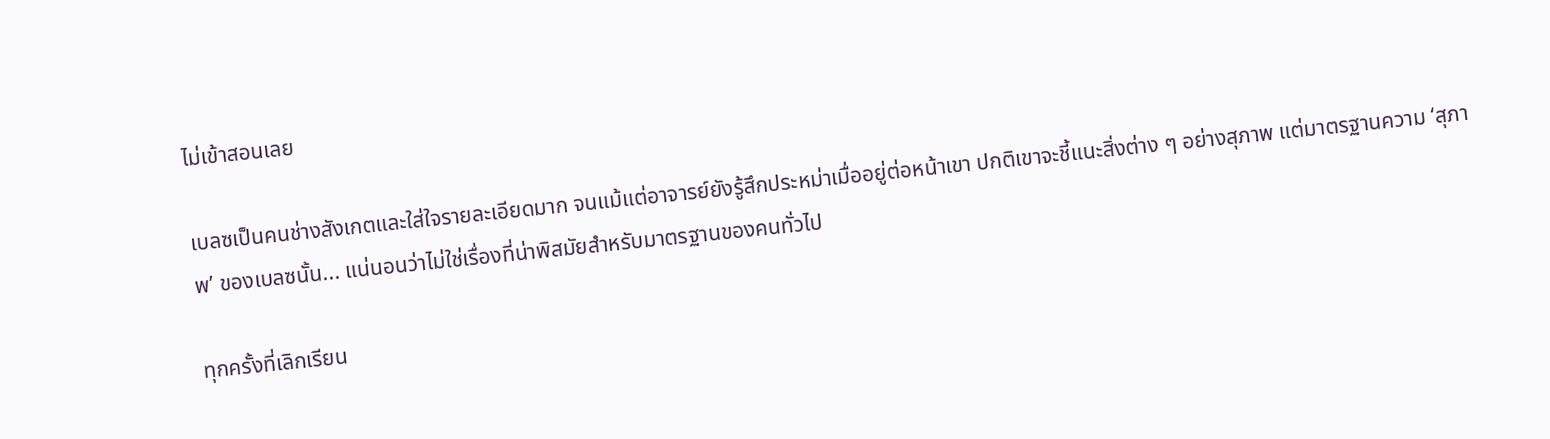ไม่เข้าสอนเลย

เบลซเป็นคนช่างสังเกตและใส่ใจรายละเอียดมาก จนแม้แต่อาจารย์ยังรู้สึกประหม่าเมื่ออยู่ต่อหน้าเขา ปกติเขาจะชี้แนะสิ่งต่าง ๆ อย่างสุภาพ แต่มาตรฐานความ ‘สุภาพ’ ของเบลซนั้น... แน่นอนว่าไม่ใช่เรื่องที่น่าพิสมัยสำหรับมาตรฐานของคนทั่วไป

ทุกครั้งที่เลิกเรียน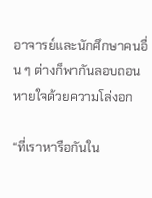อาจารย์และนักศึกษาคนอื่น ๆ ต่างก็พากันลอบถอนหายใจด้วยความโล่งอก

“ที่เราหารือกันใน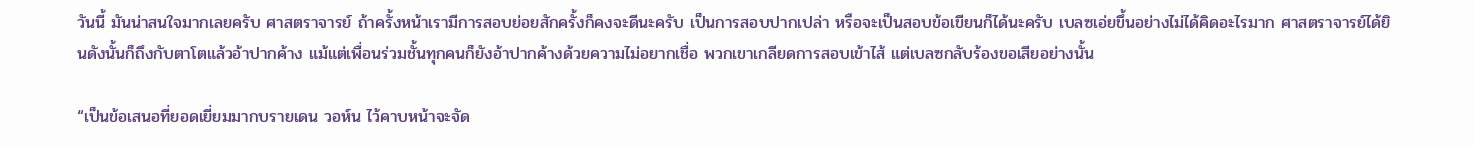วันนี้ มันน่าสนใจมากเลยครับ ศาสตราจารย์ ถ้าครั้งหน้าเรามีการสอบย่อยสักครั้งก็คงจะดีนะครับ เป็นการสอบปากเปล่า หรือจะเป็นสอบข้อเขียนก็ได้นะครับ เบลซเอ่ยขึ้นอย่างไม่ได้คิดอะไรมาก ศาสตราจารย์ได้ยินดังนั้นก็ถึงกับตาโตแล้วอ้าปากค้าง แม้แต่เพื่อนร่วมชั้นทุกคนก็ยังอ้าปากค้างด้วยความไม่อยากเชื่อ พวกเขาเกลียดการสอบเข้าไส้ แต่เบลซกลับร้องขอเสียอย่างนั้น

“เป็นข้อเสนอที่ยอดเยี่ยมมากบรายเดน วอห์น ไว้คาบหน้าจะจัด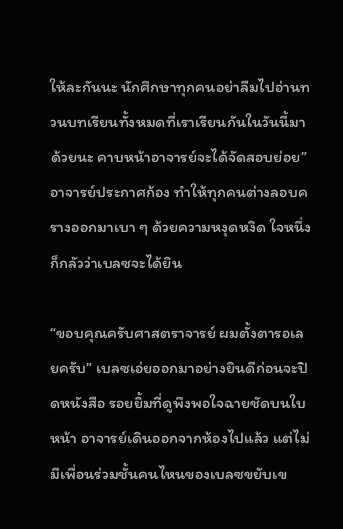ให้ละกันนะ นักศึกษาทุกคนอย่าลืมไปอ่านทวนบทเรียนทั้งหมดที่เราเรียนกันในวันนี้มาด้วยนะ คาบหน้าอาจารย์จะได้จัดสอบย่อย” อาจารย์ประกาศก้อง ทำให้ทุกคนต่างลอบครางออกมาเบา ๆ ด้วยความหงุดหงิด ใจหนึ่งก็กลัวว่าเบลซจะได้ยิน

“ขอบคุณครับศาสตราจารย์ ผมตั้งตารอเลยครับ” เบลซเอ่ยออกมาอย่างยินดีก่อนจะปิดหนังสือ รอยยิ้มที่ดูพึงพอใจฉายชัดบนใบหน้า อาจารย์เดินออกจากห้องไปแล้ว แต่ไม่มีเพื่อนร่วมชั้นคนไหนของเบลซขยับเข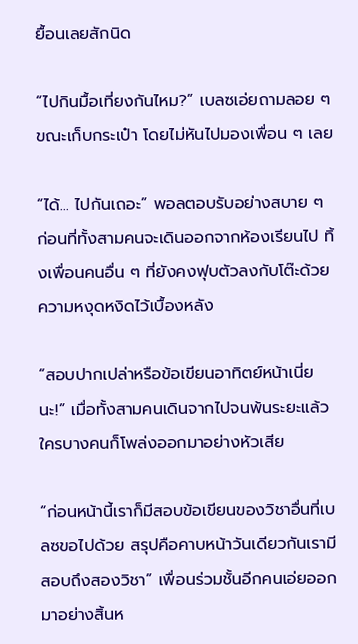ยื้อนเลยสักนิด

“ไปกินมื้อเที่ยงกันไหม?” เบลซเอ่ยถามลอย ๆ ขณะเก็บกระเป๋า โดยไม่หันไปมองเพื่อน ๆ เลย

“ได้... ไปกันเถอะ” พอลตอบรับอย่างสบาย ๆ ก่อนที่ทั้งสามคนจะเดินออกจากห้องเรียนไป ทิ้งเพื่อนคนอื่น ๆ ที่ยังคงฟุบตัวลงกับโต๊ะด้วยความหงุดหงิดไว้เบื้องหลัง

“สอบปากเปล่าหรือข้อเขียนอาทิตย์หน้าเนี่ยนะ!” เมื่อทั้งสามคนเดินจากไปจนพ้นระยะแล้ว ใครบางคนก็โพล่งออกมาอย่างหัวเสีย

“ก่อนหน้านี้เราก็มีสอบข้อเขียนของวิชาอื่นที่เบลซขอไปด้วย สรุปคือคาบหน้าวันเดียวกันเรามีสอบถึงสองวิชา” เพื่อนร่วมชั้นอีกคนเอ่ยออกมาอย่างสิ้นห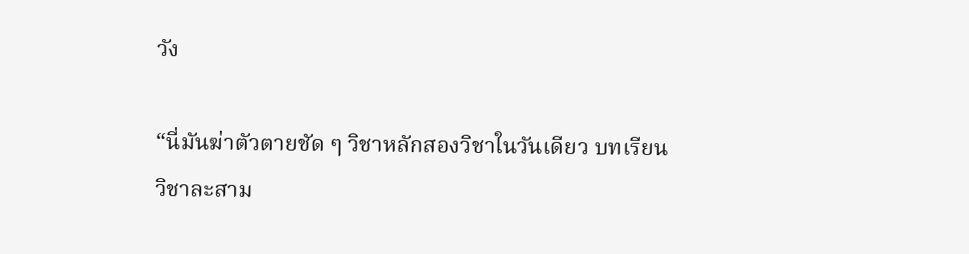วัง

“นี่มันฆ่าตัวตายชัด ๆ วิชาหลักสองวิชาในวันเดียว บทเรียนวิชาละสาม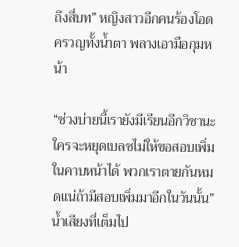ถึงสี่บท” หญิงสาวอีกคนร้องโอดครวญทั้งน้ำตา พลางเอามือกุมหน้า

“ช่วงบ่ายนี้เรายังมีเรียนอีกวิชานะ ใครจะหยุดเบลซไม่ให้ขอสอบเพิ่มในคาบหน้าได้ พวกเราตายกันหมดแน่ถ้ามีสอบเพิ่มมาอีกในวันนั้น” น้ำเสียงที่เต็มไป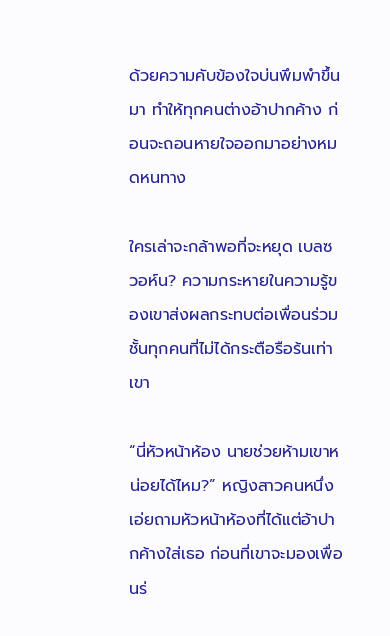ด้วยความคับข้องใจบ่นพึมพำขึ้นมา ทำให้ทุกคนต่างอ้าปากค้าง ก่อนจะถอนหายใจออกมาอย่างหมดหนทาง

ใครเล่าจะกล้าพอที่จะหยุด เบลซ วอห์น? ความกระหายในความรู้ของเขาส่งผลกระทบต่อเพื่อนร่วมชั้นทุกคนที่ไม่ได้กระตือรือร้นเท่าเขา

“นี่หัวหน้าห้อง นายช่วยห้ามเขาหน่อยได้ไหม?” หญิงสาวคนหนึ่งเอ่ยถามหัวหน้าห้องที่ได้แต่อ้าปากค้างใส่เธอ ก่อนที่เขาจะมองเพื่อนร่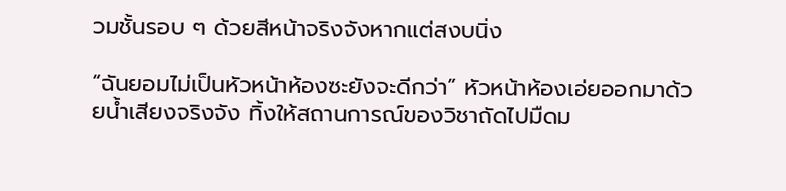วมชั้นรอบ ๆ ด้วยสีหน้าจริงจังหากแต่สงบนิ่ง

“ฉันยอมไม่เป็นหัวหน้าห้องซะยังจะดีกว่า” หัวหน้าห้องเอ่ยออกมาด้วยน้ำเสียงจริงจัง ทิ้งให้สถานการณ์ของวิชาถัดไปมืดม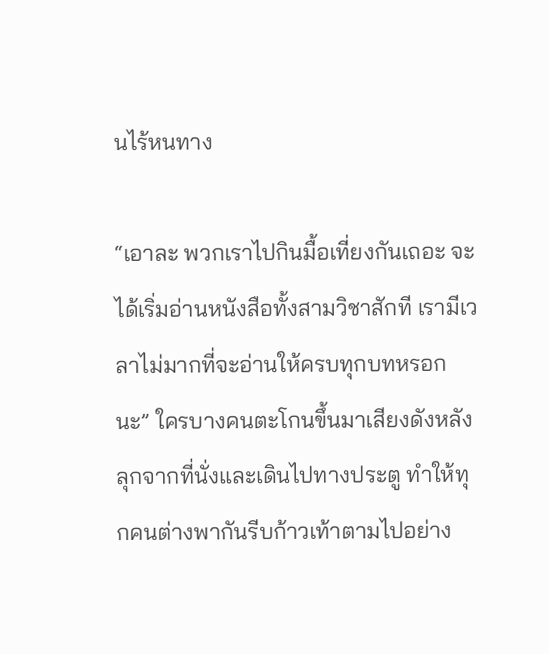นไร้หนทาง

“เอาละ พวกเราไปกินมื้อเที่ยงกันเถอะ จะได้เริ่มอ่านหนังสือทั้งสามวิชาสักที เรามีเวลาไม่มากที่จะอ่านให้ครบทุกบทหรอกนะ” ใครบางคนตะโกนขึ้นมาเสียงดังหลังลุกจากที่นั่งและเดินไปทางประตู ทำให้ทุกคนต่างพากันรีบก้าวเท้าตามไปอย่าง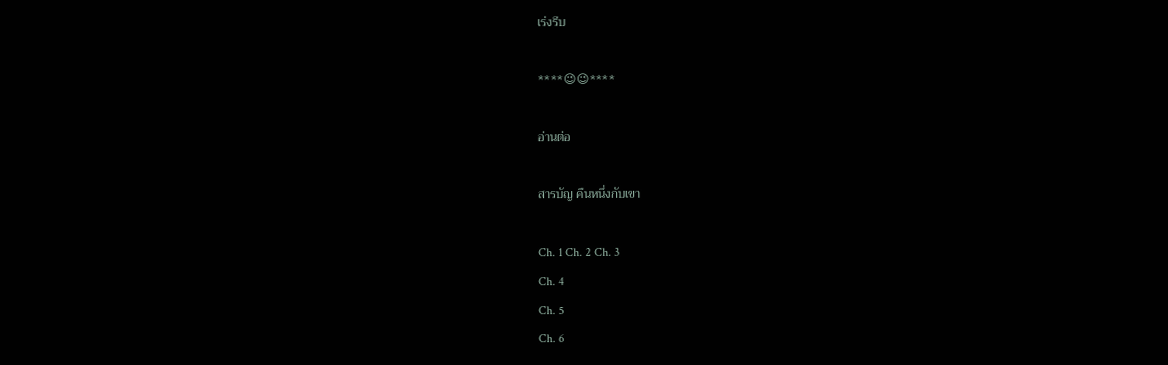เร่งรีบ

****😉😉****

อ่านต่อ

สารบัญ คืนหนึ่งกับเขา

Ch. 1 Ch. 2 Ch. 3
Ch. 4
Ch. 5
Ch. 6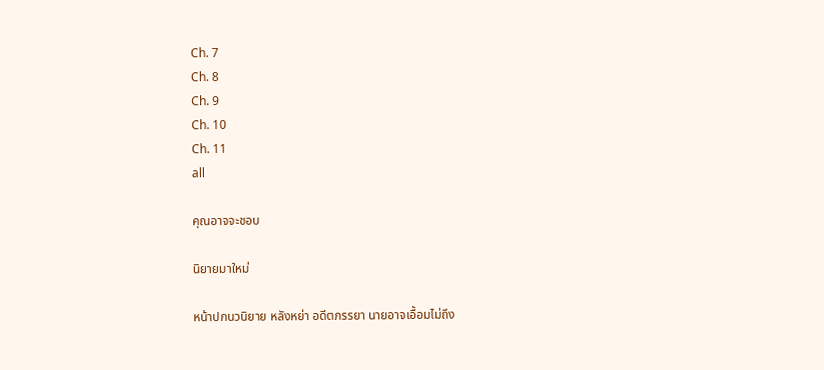Ch. 7
Ch. 8
Ch. 9
Ch. 10
Ch. 11
all

คุณอาจจะชอบ

นิยายมาใหม่

หน้าปกนวนิยาย หลังหย่า อดีตภรรยา นายอาจเอื้อมไม่ถึง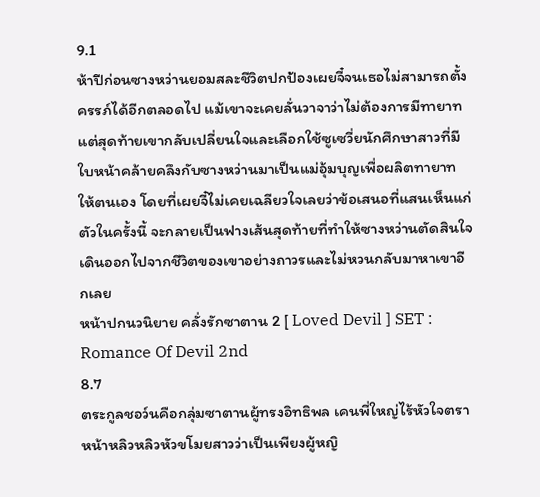9.1
ห้าปีก่อนซางหว่านยอมสละชีวิตปกป้องเผยจี๋จนเธอไม่สามารถตั้งครรภ์ได้อีกตลอดไป แม้เขาจะเคยลั่นวาจาว่าไม่ต้องการมีทายาท แต่สุดท้ายเขากลับเปลี่ยนใจและเลือกใช้ซูเซวี่ยนักศึกษาสาวที่มีใบหน้าคล้ายคลึงกับซางหว่านมาเป็นแม่อุ้มบุญเพื่อผลิตทายาทให้ตนเอง โดยที่เผยจี๋ไม่เคยเฉลียวใจเลยว่าข้อเสนอที่แสนเห็นแก่ตัวในครั้งนี้ จะกลายเป็นฟางเส้นสุดท้ายที่ทำให้ซางหว่านตัดสินใจเดินออกไปจากชีวิตของเขาอย่างถาวรและไม่หวนกลับมาหาเขาอีกเลย
หน้าปกนวนิยาย คลั่งรักซาตาน 2 [ Loved Devil ] SET : Romance Of Devil 2nd
8.7
ตระกูลชอว์นคือกลุ่มซาตานผู้ทรงอิทธิพล เคนพี่ใหญ่ไร้หัวใจตราหน้าหลิวหลิวหัวขโมยสาวว่าเป็นเพียงผู้หญิ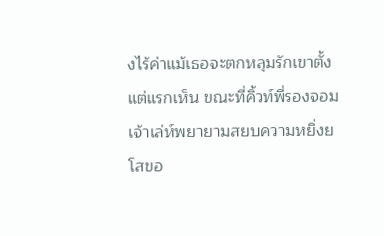งไร้ค่าแม้เธอจะตกหลุมรักเขาตั้งแต่แรกเห็น ขณะที่คิ้วท์พี่รองจอมเจ้าเล่ห์พยายามสยบความหยิ่งยโสขอ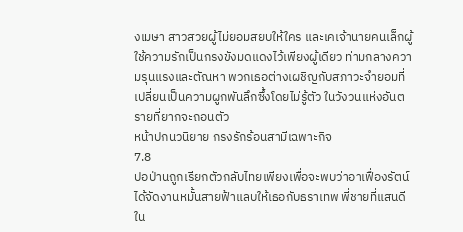งเมษา สาวสวยผู้ไม่ยอมสยบให้ใคร และเคเจ้านายคนเล็กผู้ใช้ความรักเป็นกรงขังมดแดงไว้เพียงผู้เดียว ท่ามกลางความรุนแรงและตัณหา พวกเธอต่างเผชิญกับสภาวะจำยอมที่เปลี่ยนเป็นความผูกพันลึกซึ้งโดยไม่รู้ตัว ในวังวนแห่งอันตรายที่ยากจะถอนตัว
หน้าปกนวนิยาย กรงรักร้อนสามีเฉพาะกิจ
7.8
ปอป่านถูกเรียกตัวกลับไทยเพียงเพื่อจะพบว่าอาเฟื่องรัตน์ได้จัดงานหมั้นสายฟ้าแลบให้เธอกับธราเทพ พี่ชายที่แสนดีใน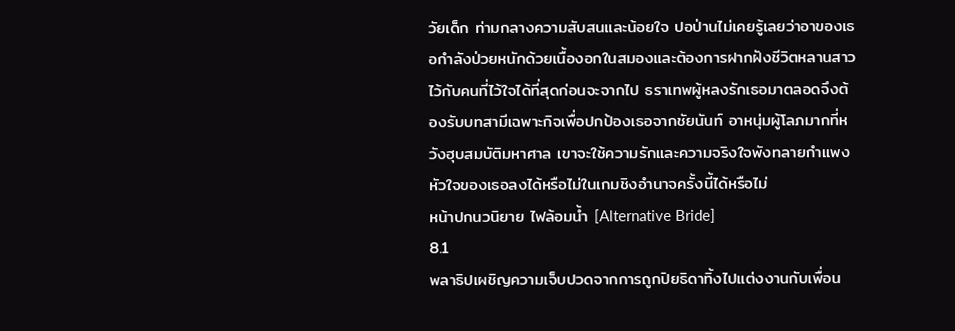วัยเด็ก ท่ามกลางความสับสนและน้อยใจ ปอป่านไม่เคยรู้เลยว่าอาของเธอกำลังป่วยหนักด้วยเนื้องอกในสมองและต้องการฝากฝังชีวิตหลานสาวไว้กับคนที่ไว้ใจได้ที่สุดก่อนจะจากไป ธราเทพผู้หลงรักเธอมาตลอดจึงต้องรับบทสามีเฉพาะกิจเพื่อปกป้องเธอจากชัยนันท์ อาหนุ่มผู้โลภมากที่หวังฮุบสมบัติมหาศาล เขาจะใช้ความรักและความจริงใจพังทลายกำแพงหัวใจของเธอลงได้หรือไม่ในเกมชิงอำนาจครั้งนี้ได้หรือไม่
หน้าปกนวนิยาย ไฟล้อมน้ำ [Alternative Bride]
8.1
พลาธิปเผชิญความเจ็บปวดจากการถูกปิยธิดาทิ้งไปแต่งงานกับเพื่อน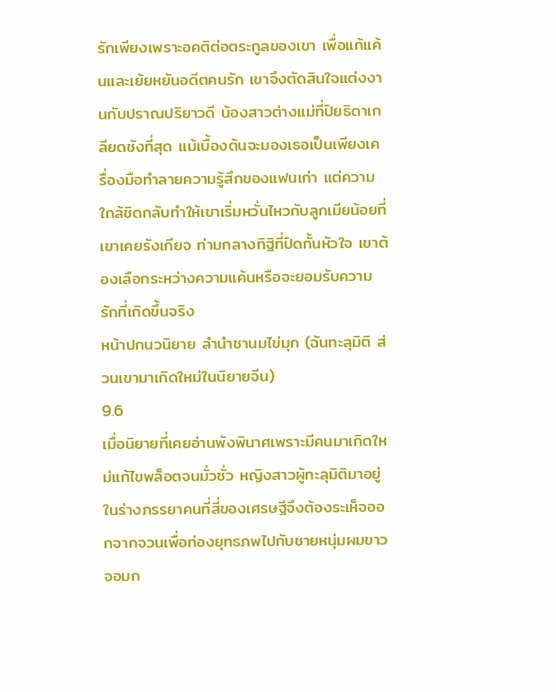รักเพียงเพราะอคติต่อตระกูลของเขา เพื่อแก้แค้นและเย้ยหยันอดีตคนรัก เขาจึงตัดสินใจแต่งงานกับปราณปริยาวดี น้องสาวต่างแม่ที่ปิยธิดาเกลียดชังที่สุด แม้เบื้องต้นจะมองเธอเป็นเพียงเครื่องมือทำลายความรู้สึกของแฟนเก่า แต่ความใกล้ชิดกลับทำให้เขาเริ่มหวั่นไหวกับลูกเมียน้อยที่เขาเคยรังเกียจ ท่ามกลางทิฐิที่ปิดกั้นหัวใจ เขาต้องเลือกระหว่างความแค้นหรือจะยอมรับความรักที่เกิดขึ้นจริง
หน้าปกนวนิยาย ลำนำชานมไข่มุก (ฉันทะลุมิติ ส่วนเขามาเกิดใหม่ในนิยายจีน)
9.6
เมื่อนิยายที่เคยอ่านพังพินาศเพราะมีคนมาเกิดใหม่แก้ไขพล็อตจนมั่วซั่ว หญิงสาวผู้ทะลุมิติมาอยู่ในร่างภรรยาคนที่สี่ของเศรษฐีจึงต้องระเห็จออกจากจวนเพื่อท่องยุทธภพไปกับชายหนุ่มผมขาวจอมก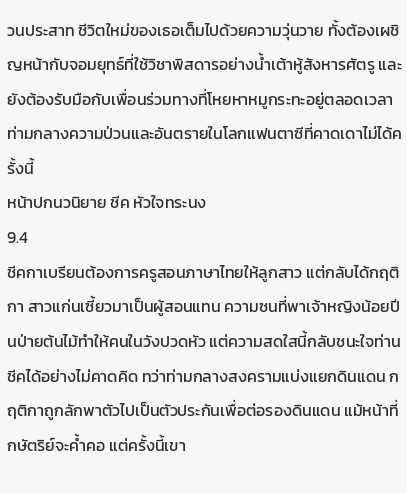วนประสาท ชีวิตใหม่ของเธอเต็มไปด้วยความวุ่นวาย ทั้งต้องเผชิญหน้ากับจอมยุทธ์ที่ใช้วิชาพิสดารอย่างน้ำเต้าหู้สังหารศัตรู และยังต้องรับมือกับเพื่อนร่วมทางที่โหยหาหมูกระทะอยู่ตลอดเวลา ท่ามกลางความป่วนและอันตรายในโลกแฟนตาซีที่คาดเดาไม่ได้ครั้งนี้
หน้าปกนวนิยาย ชีค หัวใจทระนง
9.4
ชีคกาเบรียนต้องการครูสอนภาษาไทยให้ลูกสาว แต่กลับได้กฤติกา สาวแก่นเซี้ยวมาเป็นผู้สอนแทน ความซนที่พาเจ้าหญิงน้อยปีนป่ายต้นไม้ทำให้คนในวังปวดหัว แต่ความสดใสนี้กลับชนะใจท่านชีคได้อย่างไม่คาดคิด ทว่าท่ามกลางสงครามแบ่งแยกดินแดน กฤติกาถูกลักพาตัวไปเป็นตัวประกันเพื่อต่อรองดินแดน แม้หน้าที่กษัตริย์จะค้ำคอ แต่ครั้งนี้เขา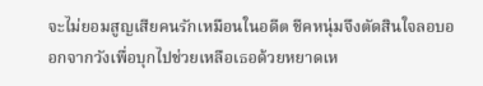จะไม่ยอมสูญเสียคนรักเหมือนในอดีต ชีคหนุ่มจึงตัดสินใจลอบออกจากวังเพื่อบุกไปช่วยเหลือเธอด้วยหยาดเห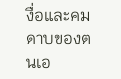งื่อและคมดาบของตนเอ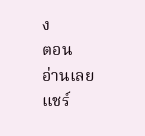ง
ตอน
อ่านเลย
แชร์